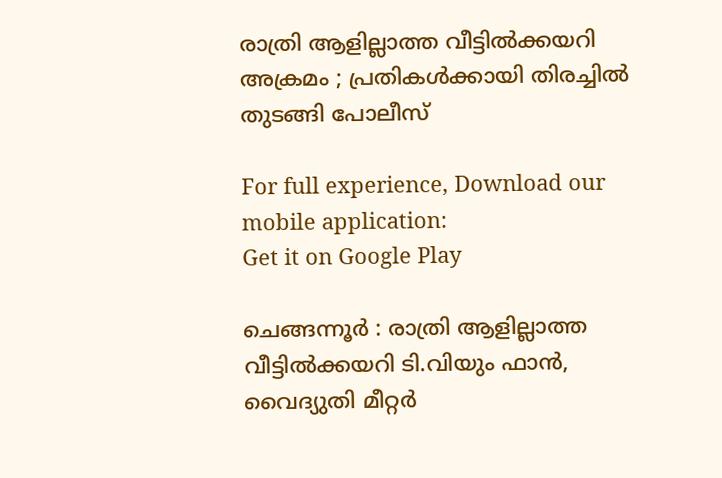രാത്രി ആളില്ലാത്ത വീട്ടിൽക്കയറി അക്രമം ; പ്രതികള്‍ക്കായി തിരച്ചില്‍ തുടങ്ങി പോലീസ്

For full experience, Download our mobile application:
Get it on Google Play

ചെങ്ങന്നൂർ : രാത്രി ആളില്ലാത്ത വീട്ടിൽക്കയറി ടി.വിയും ഫാൻ, വൈദ്യുതി മീറ്റർ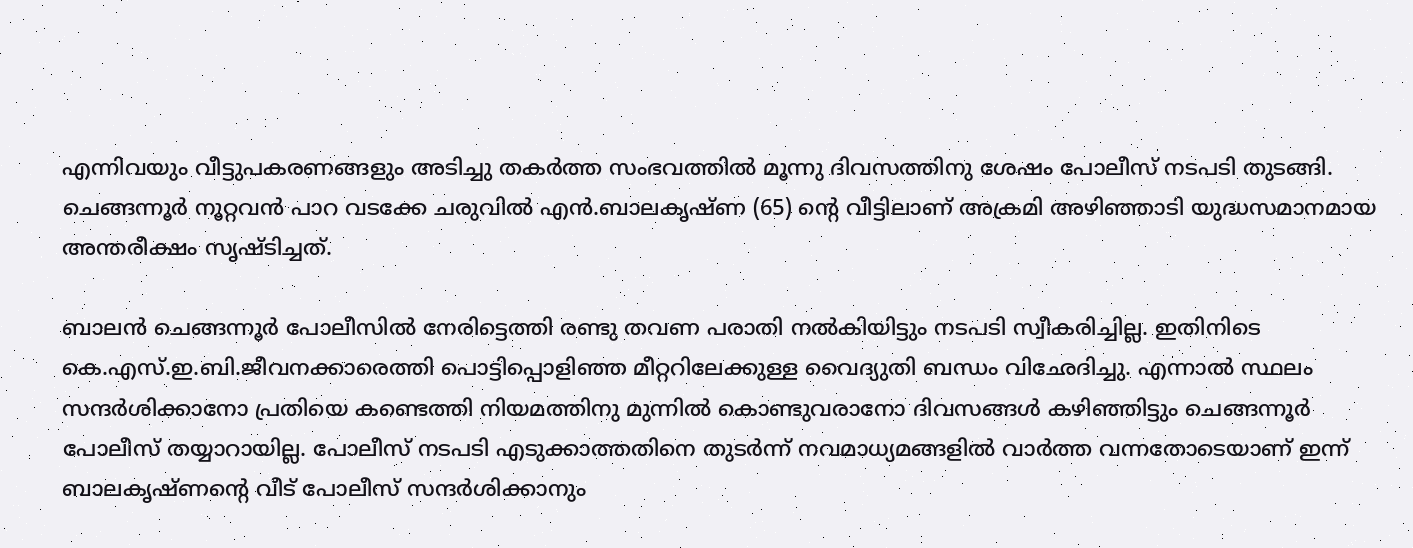എന്നിവയും വീട്ടുപകരണങ്ങളും അടിച്ചു തകർത്ത സംഭവത്തില്‍ മൂന്നു ദിവസത്തിനു ശേഷം പോലീസ് നടപടി തുടങ്ങി. ചെങ്ങന്നൂർ നൂറ്റവൻ പാറ വടക്കേ ചരുവിൽ എൻ.ബാലകൃഷ്ണ (65) ന്റെ വീട്ടിലാണ് അക്രമി അഴിഞ്ഞാടി യുദ്ധസമാനമായ അന്തരീക്ഷം സൃഷ്ടിച്ചത്.

ബാലൻ ചെങ്ങന്നൂർ പോലീസിൽ നേരിട്ടെത്തി രണ്ടു തവണ പരാതി നൽകിയിട്ടും നടപടി സ്വീകരിച്ചില്ല. ഇതിനിടെ കെ.എസ്.ഇ.ബി.ജീവനക്കാരെത്തി പൊട്ടിപ്പൊളിഞ്ഞ മീറ്ററിലേക്കുള്ള വൈദ്യുതി ബന്ധം വിഛേദിച്ചു. എന്നാൽ സ്ഥലം സന്ദർശിക്കാനോ പ്രതിയെ കണ്ടെത്തി നിയമത്തിനു മുന്നിൽ കൊണ്ടുവരാനോ ദിവസങ്ങള്‍ കഴിഞ്ഞിട്ടും ചെങ്ങന്നൂർ പോലീസ് തയ്യാറായില്ല. പോലീസ് നടപടി എടുക്കാത്തതിനെ തുടര്‍ന്ന് നവമാധ്യമങ്ങളില്‍ വാര്‍ത്ത വന്നതോടെയാണ് ഇന്ന് ബാലകൃഷ്ണന്റെ വീട് പോലീസ് സന്ദര്‍ശിക്കാനും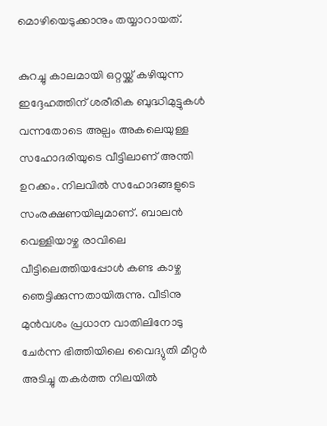മൊഴിയെടുക്കാനും തയ്യാറായത്.

കുറച്ചു കാലമായി ഒറ്റയ്ക്ക് കഴിയുന്ന ഇദ്ദേഹത്തിന് ശരീരിക ബുദ്ധിമുട്ടുകൾ വന്നതോടെ അല്പം അകലെയുള്ള സഹോദരിയുടെ വീട്ടിലാണ് അന്തി ഉറക്കം. നിലവിൽ സഹോദങ്ങളുടെ സംരക്ഷണയിലുമാണ്. ബാലൻ വെള്ളിയാഴ്ച രാവിലെ വീട്ടിലെത്തിയപ്പോൾ കണ്ട കാഴ്ച ഞെട്ടിക്കുന്നതായിരുന്നു. വീടിനു മുൻവശം പ്രധാന വാതിലിനോടു ചേർന്ന ഭിത്തിയിലെ വൈദ്യുതി മീറ്റർ അടിച്ചു തകർത്ത നിലയില്‍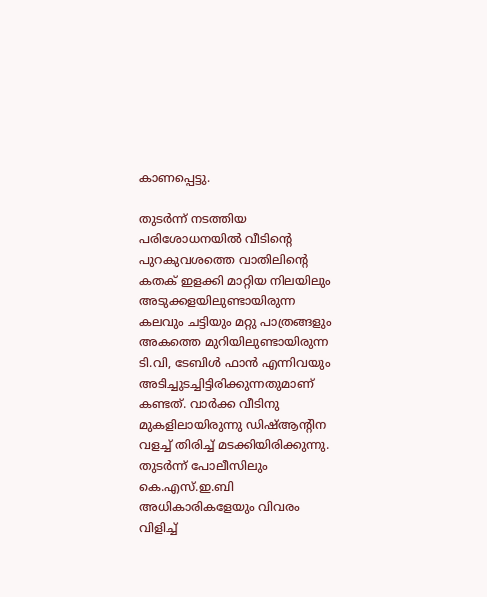കാണപ്പെട്ടു.

തുടർന്ന് നടത്തിയ പരിശോധനയിൽ വീടിന്റെ പുറകുവശത്തെ വാതിലിന്റെ കതക് ഇളക്കി മാറ്റിയ നിലയിലും അടുക്കളയിലുണ്ടായിരുന്ന കലവും ചട്ടിയും മറ്റു പാത്രങ്ങളും അകത്തെ മുറിയിലുണ്ടായിരുന്ന ടി.വി, ടേബിൾ ഫാൻ എന്നിവയും അടിച്ചുടച്ചിട്ടിരിക്കുന്നതുമാണ് കണ്ടത്. വാർക്ക വീടിനു മുകളിലായിരുന്നു ഡിഷ്ആന്റിന വളച്ച് തിരിച്ച് മടക്കിയിരിക്കുന്നു. തുടർന്ന് പോലീസിലും കെ.എസ്.ഇ.ബി അധികാരികളേയും വിവരം വിളിച്ച്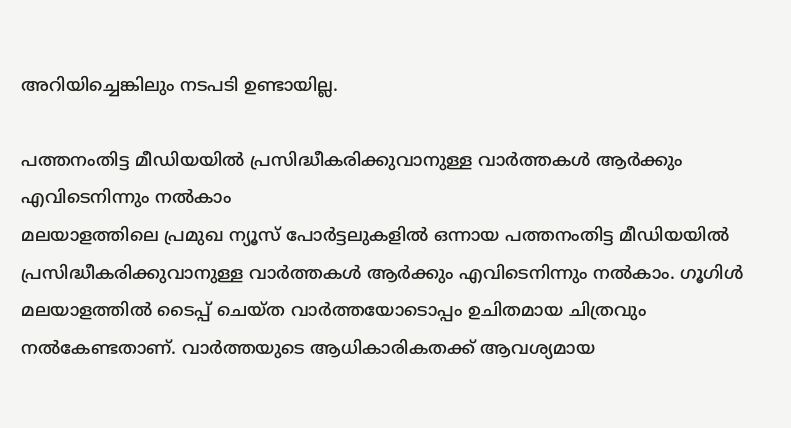അറിയിച്ചെങ്കിലും നടപടി ഉണ്ടായില്ല.

പത്തനംതിട്ട മീഡിയയില്‍ പ്രസിദ്ധീകരിക്കുവാനുള്ള വാര്‍ത്തകള്‍ ആര്‍ക്കും എവിടെനിന്നും നല്‍കാം
മലയാളത്തിലെ പ്രമുഖ ന്യൂസ് പോര്‍ട്ടലുകളില്‍ ഒന്നായ പത്തനംതിട്ട മീഡിയയില്‍ പ്രസിദ്ധീകരിക്കുവാനുള്ള വാര്‍ത്തകള്‍ ആര്‍ക്കും എവിടെനിന്നും നല്‍കാം. ഗൂഗിള്‍ മലയാളത്തില്‍ ടൈപ്പ് ചെയ്ത വാര്‍ത്തയോടൊപ്പം ഉചിതമായ ചിത്രവും നല്‍കേണ്ടതാണ്. വാര്‍ത്തയുടെ ആധികാരികതക്ക് ആവശ്യമായ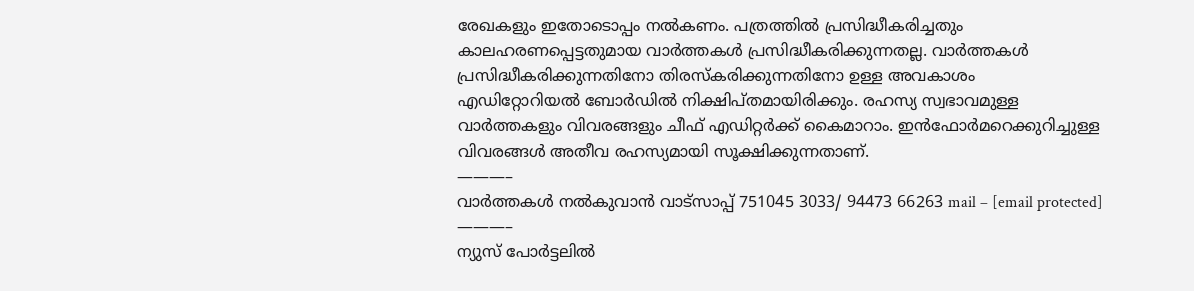രേഖകളും ഇതോടൊപ്പം നല്‍കണം. പത്രത്തില്‍ പ്രസിദ്ധീകരിച്ചതും കാലഹരണപ്പെട്ടതുമായ വാര്‍ത്തകള്‍ പ്രസിദ്ധീകരിക്കുന്നതല്ല. വാര്‍ത്തകള്‍ പ്രസിദ്ധീകരിക്കുന്നതിനോ തിരസ്കരിക്കുന്നതിനോ ഉള്ള അവകാശം  എഡിറ്റോറിയല്‍ ബോര്‍ഡില്‍ നിക്ഷിപ്തമായിരിക്കും. രഹസ്യ സ്വഭാവമുള്ള വാര്‍ത്തകളും വിവരങ്ങളും ചീഫ് എഡിറ്റര്‍ക്ക് കൈമാറാം. ഇന്‍ഫോര്‍മറെക്കുറിച്ചുള്ള വിവരങ്ങള്‍ അതീവ രഹസ്യമായി സൂക്ഷിക്കുന്നതാണ്.
———–
വാര്‍ത്തകള്‍ നല്‍കുവാന്‍ വാട്സാപ്പ് 751045 3033/ 94473 66263 mail – [email protected]
———–
ന്യുസ് പോര്‍ട്ടലില്‍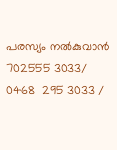പരസ്യം നല്‍കുവാന്‍   702555 3033/ 0468  295 3033 /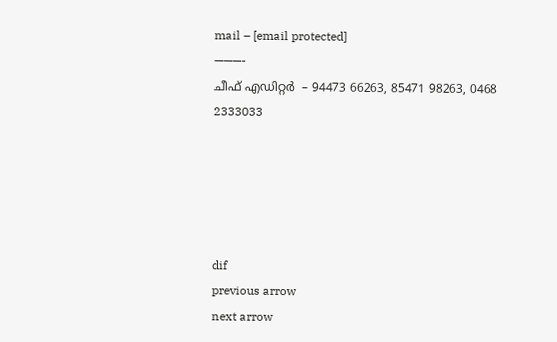mail – [email protected]
———-
ചീഫ് എഡിറ്റര്‍  – 94473 66263, 85471 98263, 0468 2333033





dif
previous arrow
next arrow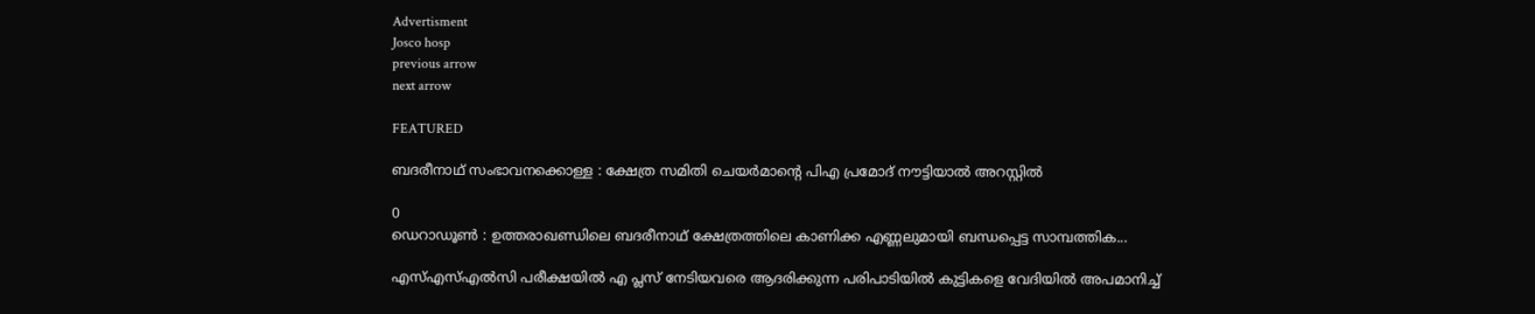Advertisment
Josco hosp
previous arrow
next arrow

FEATURED

ബദരീനാഥ് സംഭാവനക്കൊള്ള : ക്ഷേത്ര സമിതി ചെയർമാന്റെ പിഎ പ്രമോദ് നൗട്ടിയാൽ അറസ്റ്റിൽ

0
ഡെറാഡൂൺ : ഉത്തരാഖണ്ഡിലെ ബദരീനാഥ് ക്ഷേത്രത്തിലെ കാണിക്ക എണ്ണലുമായി ബന്ധപ്പെട്ട സാമ്പത്തിക...

എസ്എസ്എൽസി പരീക്ഷയിൽ എ പ്ലസ് നേടിയവരെ ആദരിക്കുന്ന പരിപാടിയിൽ കുട്ടികളെ വേദിയിൽ അപമാനിച്ച്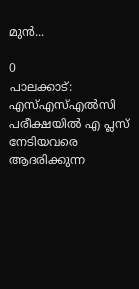മുൻ...

0
പാലക്കാട്: എസ്എസ്എൽസി പരീക്ഷയിൽ എ പ്ലസ് നേടിയവരെ ആദരിക്കുന്ന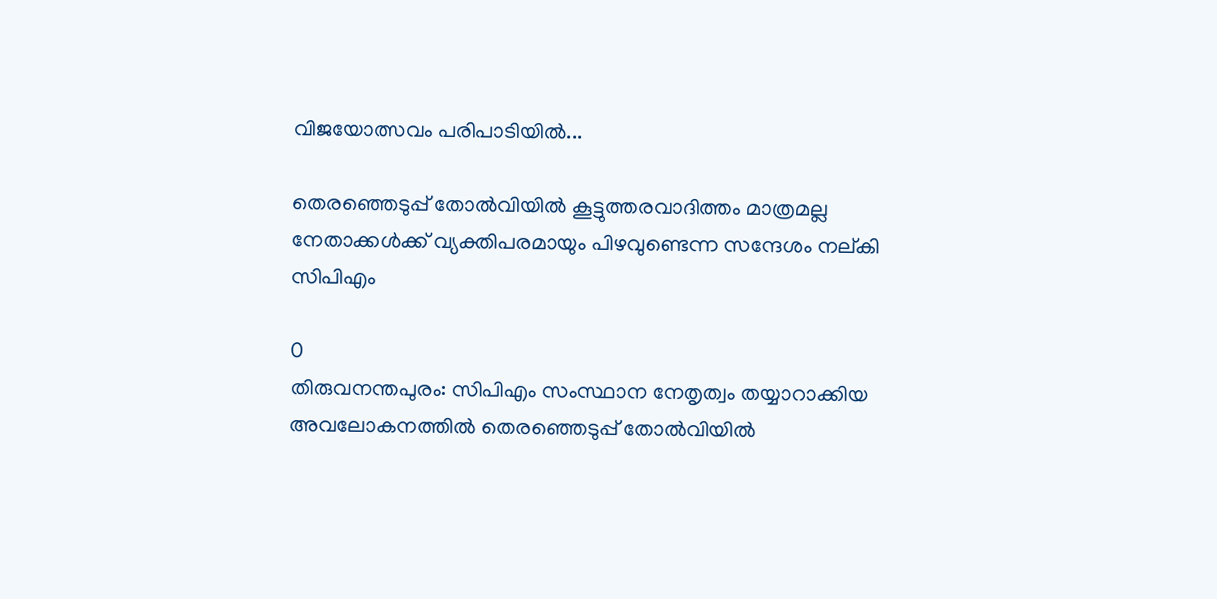വിജയോത്സവം പരിപാടിയിൽ...

തെരഞ്ഞെടുപ്പ് തോൽവിയിൽ കൂട്ടുത്തരവാദിത്തം മാത്രമല്ല നേതാക്കൾക്ക് വ്യക്തിപരമായും പിഴവുണ്ടെന്ന സന്ദേശം നല്കി സിപിഎം

0
തിരുവനന്തപുരം: സിപിഎം സംസ്ഥാന നേതൃത്വം തയ്യാറാക്കിയ അവലോകനത്തിൽ തെരഞ്ഞെടുപ്പ് തോൽവിയിൽ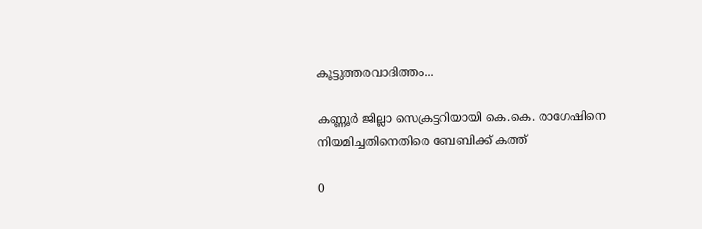കൂട്ടുത്തരവാദിത്തം...

കണ്ണൂർ ജില്ലാ സെക്രട്ടറിയായി കെ.കെ. രാഗേഷിനെ നിയമിച്ചതിനെതിരെ ബേബിക്ക് കത്ത്

0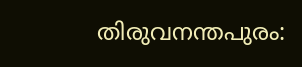തിരുവനന്തപുരം: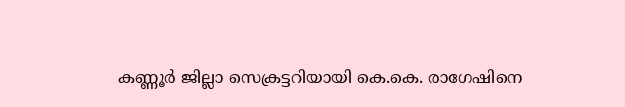കണ്ണൂർ ജില്ലാ സെക്രട്ടറിയായി കെ.കെ. രാഗേഷിനെ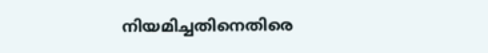നിയമിച്ചതിനെതിരെ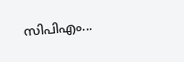സിപിഎം...